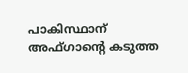പാകിസ്ഥാന് അഫ്ഗാന്റെ കടുത്ത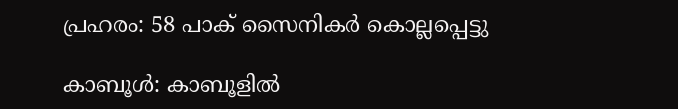പ്രഹരം: 58 പാക് സൈനികർ കൊല്ലപ്പെട്ടു

കാബൂൾ: കാബൂളിൽ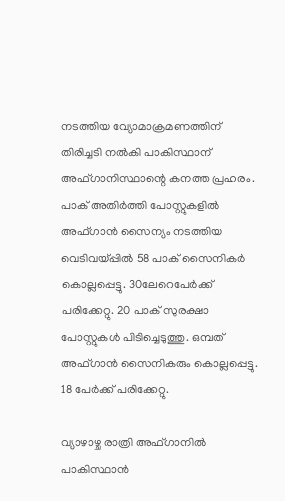നടത്തിയ വ്യോമാക്രമണത്തിന് തിരിച്ചടി നൽകി പാകിസ്ഥാന് അഫ്ഗാനിസ്ഥാന്റെ കനത്ത പ്രഹരം. പാക് അതിർത്തി പോസ്റ്റുകളിൽ അഫ്ഗാൻ സൈന്യം നടത്തിയ വെടിവയ്പ്പിൽ 58 പാക് സൈനികർ കൊല്ലപ്പെട്ടു. 30ലേറെപേർക്ക് പരിക്കേറ്റു. 20 പാക് സുരക്ഷാ പോസ്റ്റുകൾ പിടിച്ചെടുത്തു. ഒമ്പത് അഫ്ഗാൻ സൈനികരും കൊല്ലപ്പെട്ടു. 18 പേർക്ക് പരിക്കേറ്റു.

വ്യാഴാഴ്ച രാത്രി അഫ്ഗാനിൽ പാകിസ്ഥാൻ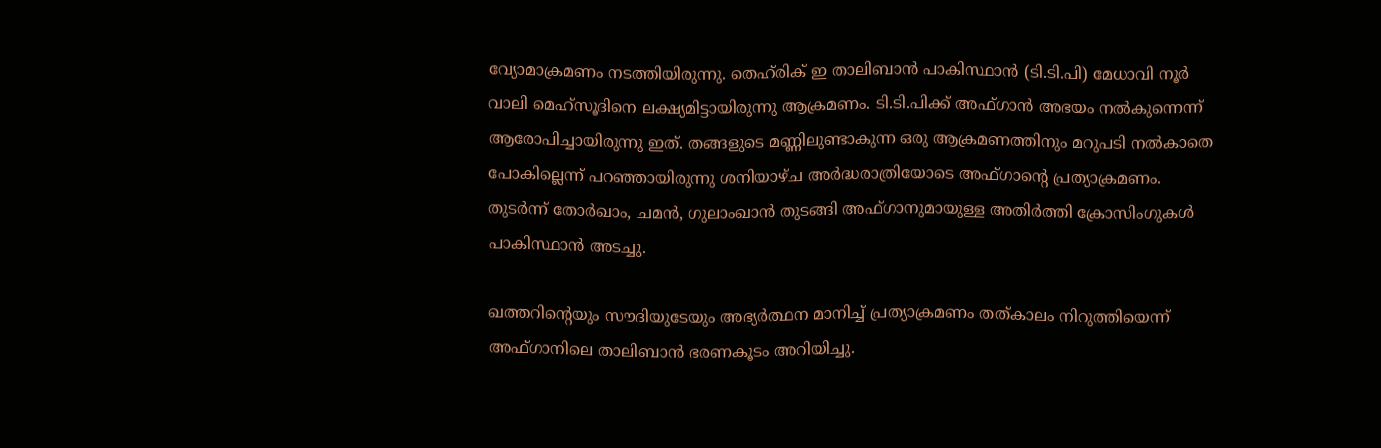വ്യോമാക്രമണം നടത്തിയിരുന്നു. തെഹ്‌രിക് ഇ താലിബാൻ പാകിസ്ഥാൻ (ടി.ടി.പി) മേധാവി നൂർ വാലി മെഹ്സൂദിനെ ലക്ഷ്യമിട്ടായിരുന്നു ആക്രമണം. ടി.ടി.പിക്ക് അഫ്ഗാൻ അഭയം നൽകുന്നെന്ന് ആരോപിച്ചായിരുന്നു ഇത്. തങ്ങളുടെ മണ്ണിലുണ്ടാകുന്ന ഒരു ആക്രമണത്തിനും മറുപടി നൽകാതെ പോകില്ലെന്ന് പറഞ്ഞായിരുന്നു ശനിയാഴ്ച അർദ്ധരാത്രിയോടെ അഫ്ഗാന്റെ പ്രത്യാക്രമണം. തുടർന്ന് തോർഖാം, ചമൻ, ഗുലാംഖാൻ തുടങ്ങി അഫ്ഗാനുമായുള്ള അതിർത്തി ക്രോസിംഗുകൾ പാകിസ്ഥാൻ അടച്ചു.

ഖത്തറിന്റെയും സൗദിയുടേയും അഭ്യർത്ഥന മാനിച്ച് പ്രത്യാക്രമണം തത്കാലം നിറുത്തിയെന്ന് അഫ്ഗാനിലെ താലിബാൻ ഭരണകൂടം അറിയിച്ചു.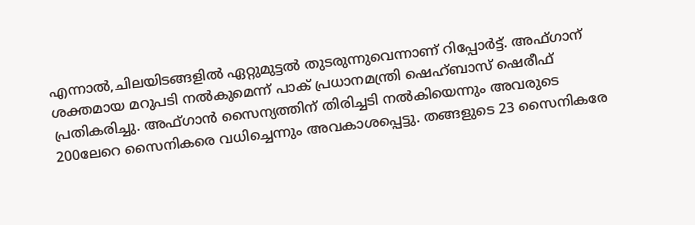എന്നാൽ,ചിലയിടങ്ങളിൽ ഏറ്റുമുട്ടൽ തുടരുന്നുവെന്നാണ് റിപ്പോർട്ട്. അഫ്ഗാന് ശക്തമായ മറുപടി നൽകുമെന്ന് പാക് പ്രധാനമന്ത്രി ഷെഹ്ബാസ് ഷെരീഫ് പ്രതികരിച്ചു. അഫ്ഗാൻ സൈന്യത്തിന് തിരിച്ചടി നൽകിയെന്നും അവരുടെ 200ലേറെ സൈനികരെ വധിച്ചെന്നും അവകാശപ്പെട്ടു. തങ്ങളുടെ 23 സൈനികരേ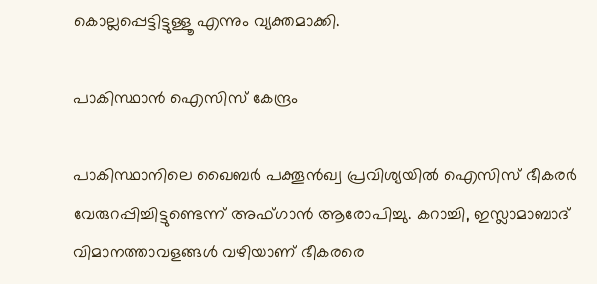കൊല്ലപ്പെട്ടിട്ടുള്ളൂ എന്നും വ്യക്തമാക്കി.

പാകിസ്ഥാൻ ഐസിസ് കേന്ദ്രം

പാകിസ്ഥാനിലെ ഖൈബർ പക്തൂൻഖ്വ പ്രവിശ്യയിൽ ഐസിസ് ഭീകരർ വേരുറപ്പിച്ചിട്ടുണ്ടെന്ന് അഫ്ഗാൻ ആരോപിച്ചു. കറാച്ചി, ഇസ്ലാമാബാദ് വിമാനത്താവളങ്ങൾ വഴിയാണ് ഭീകരരെ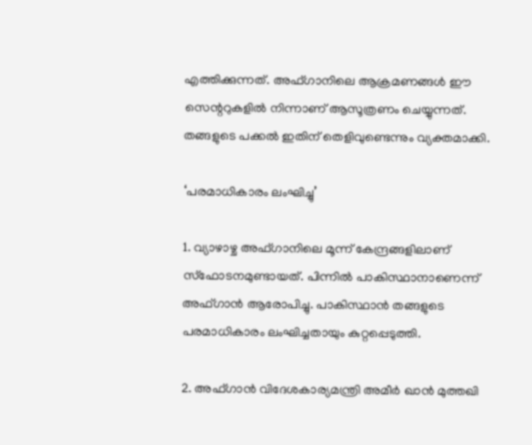എത്തിക്കുന്നത്. അഫ്ഗാനിലെ ആക്രമണങ്ങൾ ഈ സെന്ററുകളിൽ നിന്നാണ് ആസൂത്രണം ചെയ്യുന്നത്. തങ്ങളുടെ പക്കൽ ഇതിന് തെളിവുണ്ടെന്നും വ്യക്തമാക്കി.

‘പരമാധികാരം ലംഘിച്ചു’

1. വ്യാഴാഴ്ച അഫ്ഗാനിലെ മൂന്ന് കേന്ദ്രങ്ങളിലാണ് സ്ഫോടനമുണ്ടായത്. പിന്നിൽ പാകിസ്ഥാനാണെന്ന് അഫ്ഗാൻ ആരോപിച്ചു. പാകിസ്ഥാൻ തങ്ങളുടെ പരമാധികാരം ലംഘിച്ചതായും കുറ്റപ്പെടുത്തി.

2. അഫ്ഗാൻ വിദേശകാര്യമന്ത്രി അമീർ ഖാൻ മുത്തഖി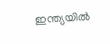ഇന്ത്യയിൽ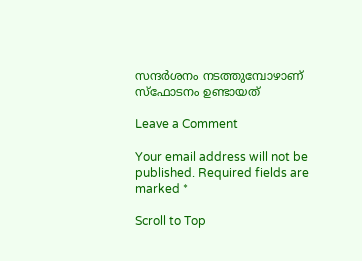സന്ദർശനം നടത്തുമ്പോഴാണ് സ്ഫോടനം ഉണ്ടായത്

Leave a Comment

Your email address will not be published. Required fields are marked *

Scroll to Top